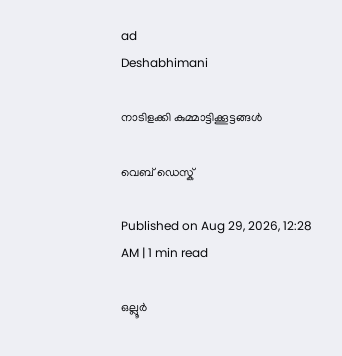ad
Deshabhimani

നാടിളക്കി കുമ്മാട്ടിക്കൂട്ടങ്ങൾ

വെബ് ഡെസ്ക്

Published on Aug 29, 2026, 12:28 AM | 1 min read

ഒല്ലൂർ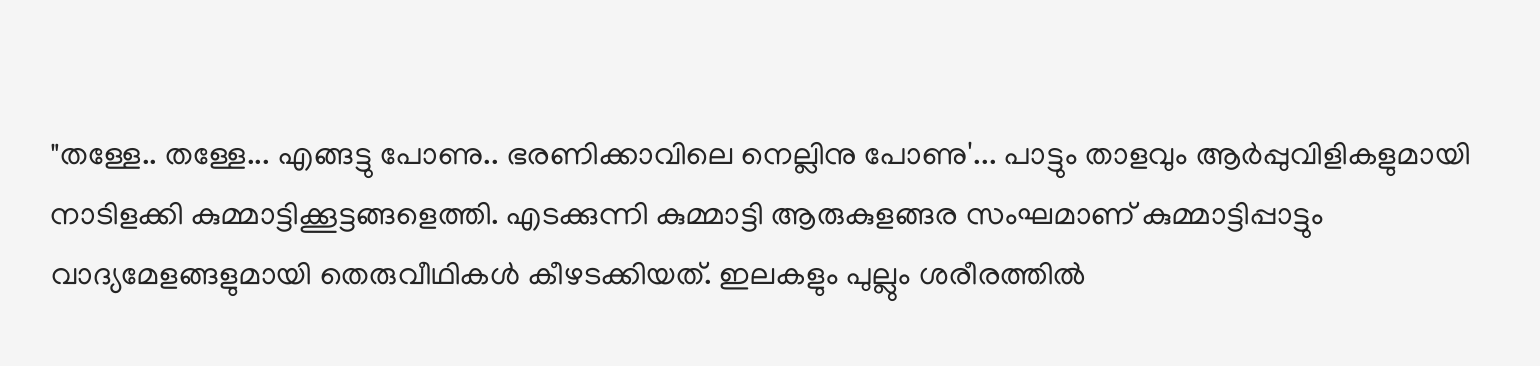"തള്ളേ.. തള്ളേ... എങ്ങട്ടു പോണു.. ഭരണിക്കാവിലെ നെല്ലിനു പോണു'... പാട്ടും താളവും ആർപ്പുവിളികളുമായി നാടിളക്കി കുമ്മാട്ടിക്കൂട്ടങ്ങളെത്തി. എടക്കുന്നി കുമ്മാട്ടി ആരുകുളങ്ങര സംഘമാണ് കുമ്മാട്ടിപ്പാട്ടും വാദ്യമേളങ്ങളുമായി തെരുവീഥികൾ കീഴടക്കിയത്. ഇലകളും പുല്ലും ശരീരത്തിൽ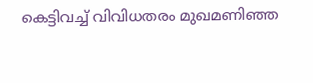കെട്ടിവച്ച്‌ വിവിധതരം മുഖമണിഞ്ഞ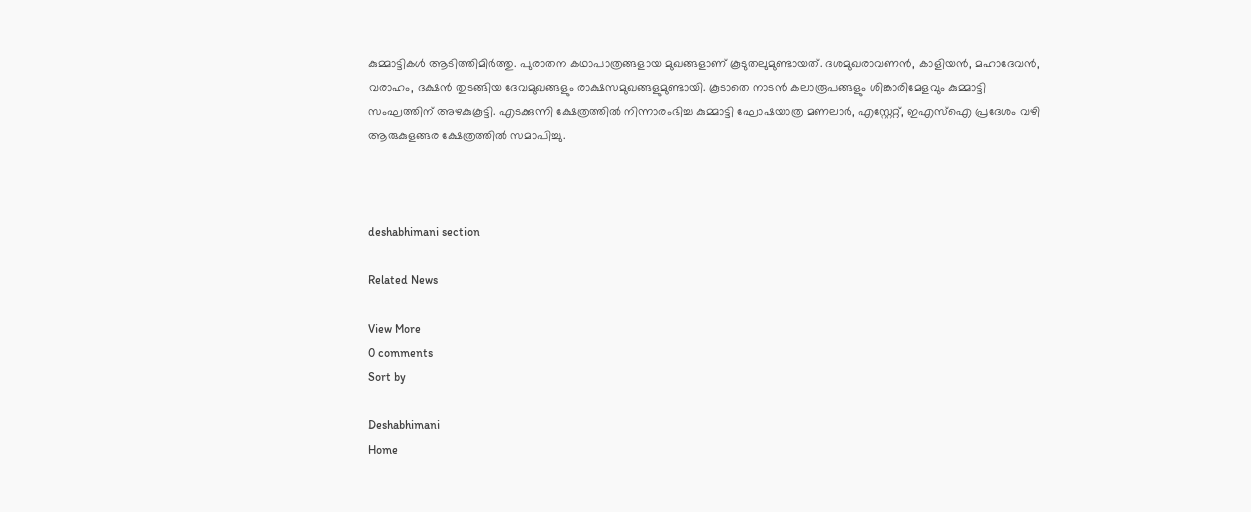കുമ്മാട്ടികൾ ആടിത്തിമിർത്തു. പുരാതന കഥാപാത്രങ്ങളായ മുഖങ്ങളാണ് കൂടുതലുമുണ്ടായത്‌. ദശമുഖരാവണൻ, കാളിയൻ, മഹാദേവൻ, വരാഹം, ദക്ഷൻ തുടങ്ങിയ ദേവമുഖങ്ങളും രാക്ഷസമുഖങ്ങളുമുണ്ടായി. കൂടാതെ നാടൻ കലാരൂപങ്ങളും ശിങ്കാരിമേളവും കുമ്മാട്ടി സംഘത്തിന് അഴകുകൂട്ടി. എടക്കുന്നി ക്ഷേത്രത്തിൽ നിന്നാരംഭിച്ച കുമ്മാട്ടി ഘോഷയാത്ര മണലാർ, എസ്റ്റേറ്റ്, ഇഎസ്ഐ പ്രദേശം വഴി ആരുകുളങ്ങര ക്ഷേത്രത്തിൽ സമാപിച്ചു.



deshabhimani section

Related News

View More
0 comments
Sort by

Deshabhimani
Home